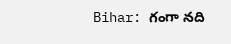Bihar: గంగా నది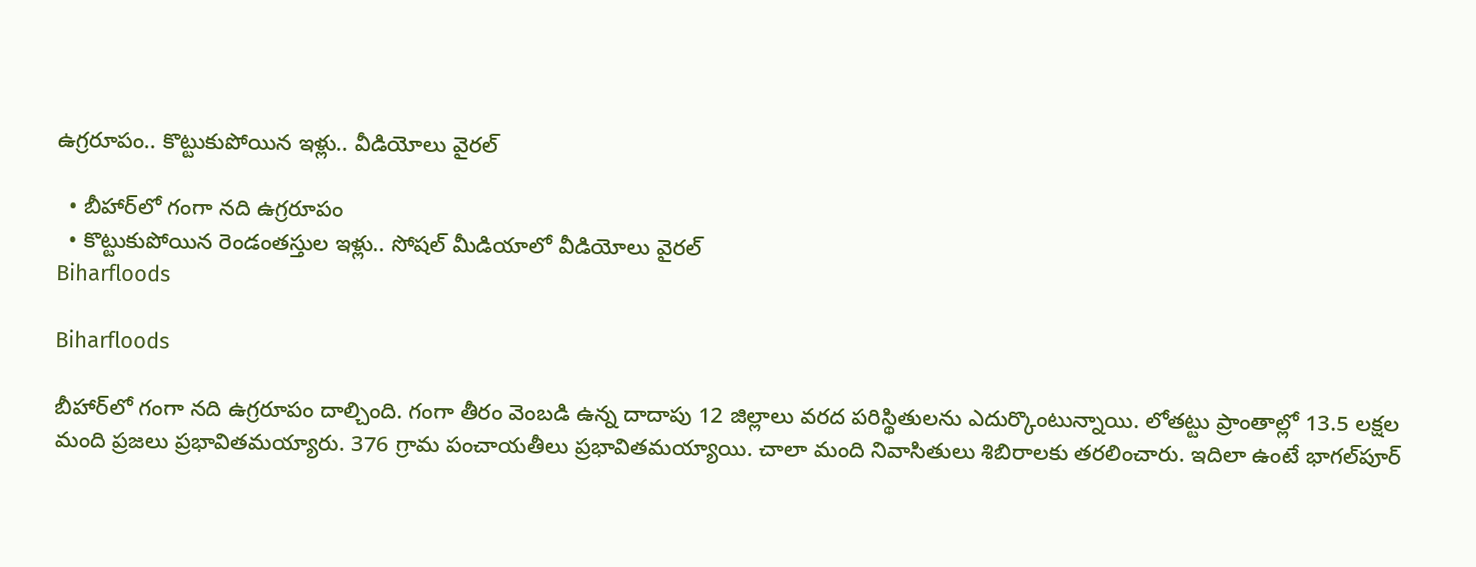ఉగ్రరూపం.. కొట్టుకుపోయిన ఇళ్లు.. వీడియోలు వైరల్

  • బీహార్‌లో గంగా నది ఉగ్రరూపం
  • కొట్టుకుపోయిన రెండంతస్తుల ఇళ్లు.. సోషల్ మీడియాలో వీడియోలు వైరల్
Biharfloods

Biharfloods

బీహార్‌లో గంగా నది ఉగ్రరూపం దాల్చింది. గంగా తీరం వెంబడి ఉన్న దాదాపు 12 జిల్లాలు వరద పరిస్థితులను ఎదుర్కొంటున్నాయి. లోతట్టు ప్రాంతాల్లో 13.5 లక్షల మంది ప్రజలు ప్రభావితమయ్యారు. 376 గ్రామ పంచాయతీలు ప్రభావితమయ్యాయి. చాలా మంది నివాసితులు శిబిరాలకు తరలించారు. ఇదిలా ఉంటే భాగల్‌పూర్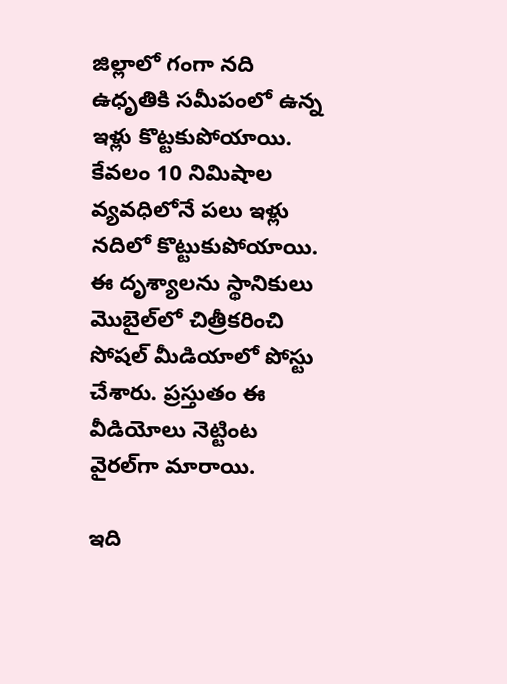జిల్లాలో గంగా నది ఉధృతికి సమీపంలో ఉన్న ఇళ్లు కొట్టకుపోయాయి. కేవలం 10 నిమిషాల వ్యవధిలోనే పలు ఇళ్లు నదిలో కొట్టుకుపోయాయి. ఈ దృశ్యాలను స్థానికులు మొబైల్‌లో చిత్రీకరించి సోషల్ మీడియాలో పోస్టు చేశారు. ప్రస్తుతం ఈ వీడియోలు నెట్టింట వైరల్‌గా మారాయి.

ఇది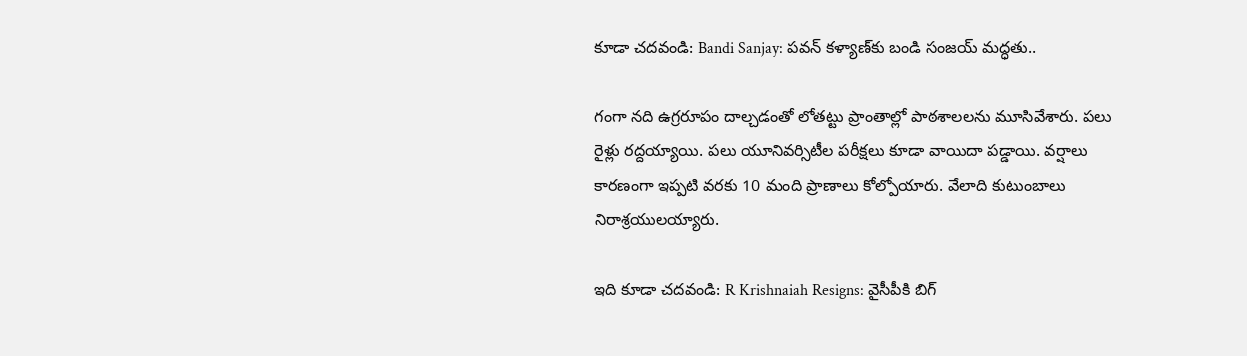కూడా చదవండి: Bandi Sanjay: పవన్ కళ్యాణ్‌కు బండి సంజయ్ మద్ధతు..

గంగా నది ఉగ్రరూపం దాల్చడంతో లోతట్టు ప్రాంతాల్లో పాఠశాలలను మూసివేశారు. పలు రైళ్లు రద్దయ్యాయి. పలు యూనివర్సిటీల పరీక్షలు కూడా వాయిదా పడ్డాయి. వర్షాలు కారణంగా ఇప్పటి వరకు 10 మంది ప్రాణాలు కోల్పోయారు. వేలాది కుటుంబాలు నిరాశ్రయులయ్యారు.

ఇది కూడా చదవండి: R Krishnaiah Resigns: వైసీపీకి బిగ్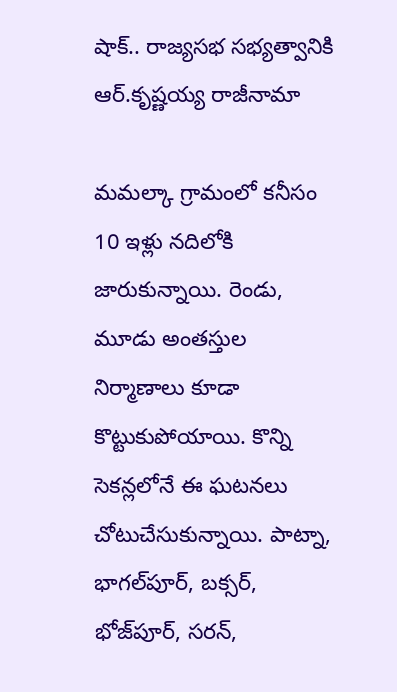షాక్.. రాజ్యసభ సభ్యత్వానికి ఆర్‌.కృష్ణయ్య రాజీనామా

మమల్కా గ్రామంలో కనీసం 10 ఇళ్లు నదిలోకి జారుకున్నాయి. రెండు, మూడు అంతస్తుల నిర్మాణాలు కూడా కొట్టుకుపోయాయి. కొన్ని సెకన్లలోనే ఈ ఘటనలు చోటుచేసుకున్నాయి. పాట్నా, భాగల్‌పూర్, బక్సర్, భోజ్‌పూర్, సరన్,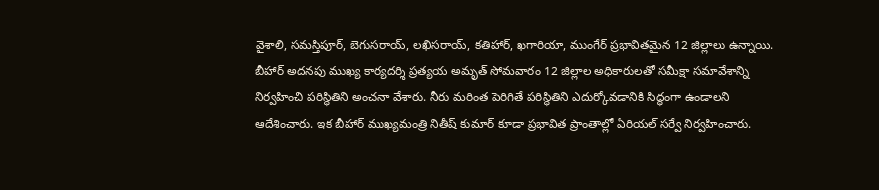వైశాలి, సమస్తిపూర్, బెగుసరాయ్, లఖిసరాయ్, కతిహార్, ఖగారియా, ముంగేర్ ప్రభావితమైన 12 జిల్లాలు ఉన్నాయి. బీహార్ అదనపు ముఖ్య కార్యదర్శి ప్రత్యయ అమృత్ సోమవారం 12 జిల్లాల అధికారులతో సమీక్షా సమావేశాన్ని నిర్వహించి పరిస్థితిని అంచనా వేశారు. నీరు మరింత పెరిగితే పరిస్థితిని ఎదుర్కోవడానికి సిద్ధంగా ఉండాలని ఆదేశించారు. ఇక బీహార్ ముఖ్యమంత్రి నితీష్ కుమార్ కూడా ప్రభావిత ప్రాంతాల్లో ఏరియల్ సర్వే నిర్వహించారు.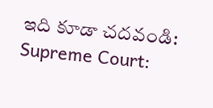ఇది కూడా చదవండి: Supreme Court: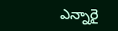ఎన్నారై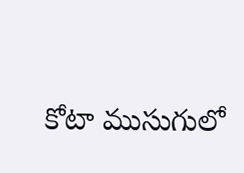కోటా ముసుగులో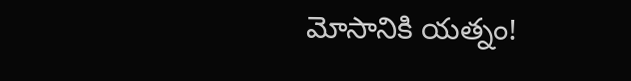మోసానికి యత్నం!